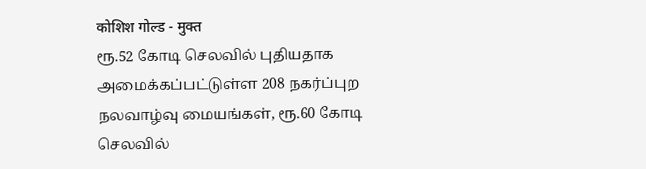कोशिश गोल्ड - मुक्त
ரூ.52 கோடி செலவில் புதியதாக அமைக்கப்பட்டுள்ள 208 நகர்ப்புற நலவாழ்வு மையங்கள், ரூ.60 கோடி செலவில்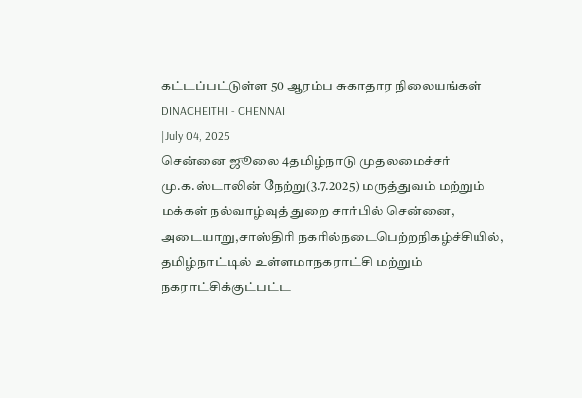கட்டப்பட்டுள்ள 50 ஆரம்ப சுகாதார நிலையங்கள்
DINACHEITHI - CHENNAI
|July 04, 2025
சென்னை ஜூலை 4தமிழ்நாடு முதலமைச்சர் மு.க.ஸ்டாலின் நேற்று(3.7.2025) மருத்துவம் மற்றும் மக்கள் நல்வாழ்வுத் துறை சார்பில் சென்னை, அடையாறு,சாஸ்திரி நகரில்நடைபெற்றநிகழ்ச்சியில், தமிழ்நாட்டில் உள்ளமாநகராட்சி மற்றும் நகராட்சிக்குட்பட்ட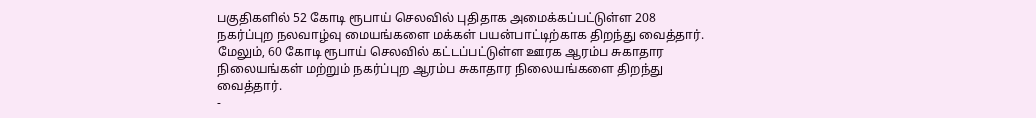பகுதிகளில் 52 கோடி ரூபாய் செலவில் புதிதாக அமைக்கப்பட்டுள்ள 208 நகர்ப்புற நலவாழ்வு மையங்களை மக்கள் பயன்பாட்டிற்காக திறந்து வைத்தார். மேலும், 60 கோடி ரூபாய் செலவில் கட்டப்பட்டுள்ள ஊரக ஆரம்ப சுகாதார நிலையங்கள் மற்றும் நகர்ப்புற ஆரம்ப சுகாதார நிலையங்களை திறந்து வைத்தார்.
-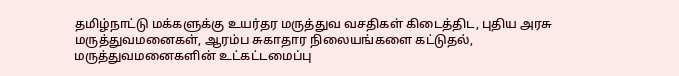தமிழ்நாட்டு மக்களுக்கு உயர்தர மருத்துவ வசதிகள் கிடைத்திட, புதிய அரசு மருத்துவமனைகள், ஆரம்ப சுகாதார நிலையங்களை கட்டுதல், மருத்துவமனைகளின் உட்கட்டமைப்பு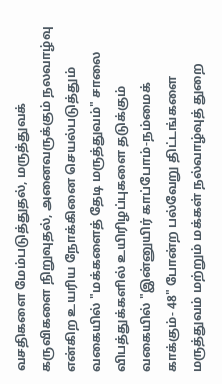வசதிகளை மேம்படுத்துதல், மருத்துவக் கருவிகளை நிறுவுதல், அனைவருக்கும் நலவாழ்வு என்கிற உயரிய நோக்கினை செயல்படுத்தும் வகையில் "மக்களைத் தேடி மருத்துவம்" சாலை விபத்துக்களில் உயிரிழப்புகளை தடுக்கும் வகையில் "இன்னுயிர் காப்போம்-நம்மைக் காக்கும்- 48" போன்ற பல்வேறு திட்டங்களை மருத்துவம் மற்றும் மக்கள் நல்வாழ்வுத் துறை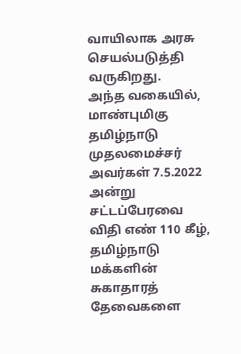வாயிலாக அரசு செயல்படுத்தி வருகிறது.
அந்த வகையில், மாண்புமிகு தமிழ்நாடு முதலமைச்சர் அவர்கள் 7.5.2022 அன்று சட்டப்பேரவை விதி எண் 110 கீழ், தமிழ்நாடு மக்களின் சுகாதாரத் தேவைகளை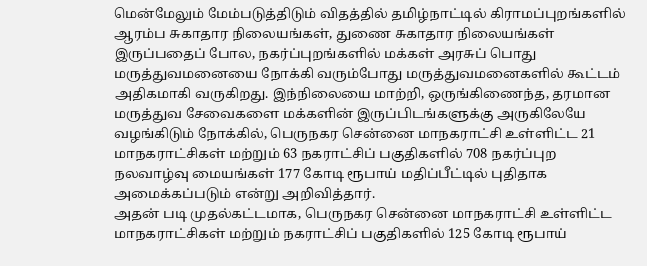மென்மேலும் மேம்படுத்திடும் விதத்தில் தமிழ்நாட்டில் கிராமப்புறங்களில் ஆரம்ப சுகாதார நிலையங்கள், துணை சுகாதார நிலையங்கள் இருப்பதைப் போல, நகர்ப்புறங்களில் மக்கள் அரசுப் பொது மருத்துவமனையை நோக்கி வரும்போது மருத்துவமனைகளில் கூட்டம் அதிகமாகி வருகிறது. இந்நிலையை மாற்றி, ஒருங்கிணைந்த, தரமான மருத்துவ சேவைகளை மக்களின் இருப்பிடங்களுக்கு அருகிலேயே வழங்கிடும் நோக்கில், பெருநகர சென்னை மாநகராட்சி உள்ளிட்ட 21 மாநகராட்சிகள் மற்றும் 63 நகராட்சிப் பகுதிகளில் 708 நகர்ப்புற நலவாழ்வு மையங்கள் 177 கோடி ரூபாய் மதிப்பீட்டில் புதிதாக அமைக்கப்படும் என்று அறிவித்தார்.
அதன் படி முதல்கட்டமாக, பெருநகர சென்னை மாநகராட்சி உள்ளிட்ட மாநகராட்சிகள் மற்றும் நகராட்சிப் பகுதிகளில் 125 கோடி ரூபாய்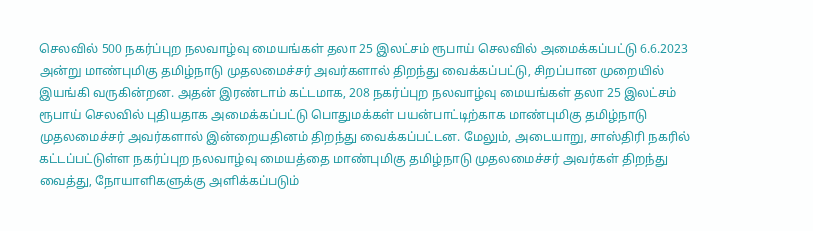செலவில் 500 நகர்ப்புற நலவாழ்வு மையங்கள் தலா 25 இலட்சம் ரூபாய் செலவில் அமைக்கப்பட்டு 6.6.2023 அன்று மாண்புமிகு தமிழ்நாடு முதலமைச்சர் அவர்களால் திறந்து வைக்கப்பட்டு, சிறப்பான முறையில் இயங்கி வருகின்றன. அதன் இரண்டாம் கட்டமாக, 208 நகர்ப்புற நலவாழ்வு மையங்கள் தலா 25 இலட்சம் ரூபாய் செலவில் புதியதாக அமைக்கப்பட்டு பொதுமக்கள் பயன்பாட்டிற்காக மாண்புமிகு தமிழ்நாடு முதலமைச்சர் அவர்களால் இன்றையதினம் திறந்து வைக்கப்பட்டன. மேலும், அடையாறு, சாஸ்திரி நகரில் கட்டப்பட்டுள்ள நகர்ப்புற நலவாழ்வு மையத்தை மாண்புமிகு தமிழ்நாடு முதலமைச்சர் அவர்கள் திறந்து வைத்து, நோயாளிகளுக்கு அளிக்கப்படும்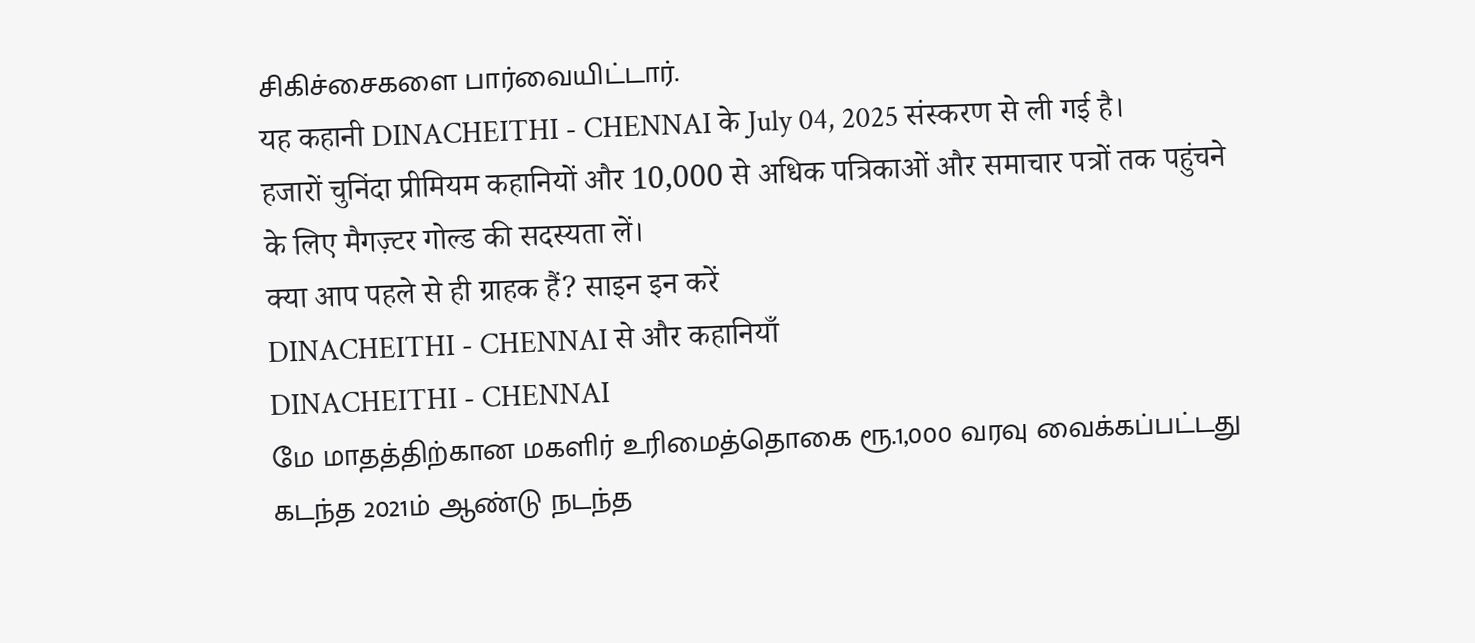சிகிச்சைகளை பார்வையிட்டார்.
यह कहानी DINACHEITHI - CHENNAI के July 04, 2025 संस्करण से ली गई है।
हजारों चुनिंदा प्रीमियम कहानियों और 10,000 से अधिक पत्रिकाओं और समाचार पत्रों तक पहुंचने के लिए मैगज़्टर गोल्ड की सदस्यता लें।
क्या आप पहले से ही ग्राहक हैं? साइन इन करें
DINACHEITHI - CHENNAI से और कहानियाँ
DINACHEITHI - CHENNAI
மே மாதத்திற்கான மகளிர் உரிமைத்தொகை ரூ.1,000 வரவு வைக்கப்பட்டது
கடந்த 2021ம் ஆண்டு நடந்த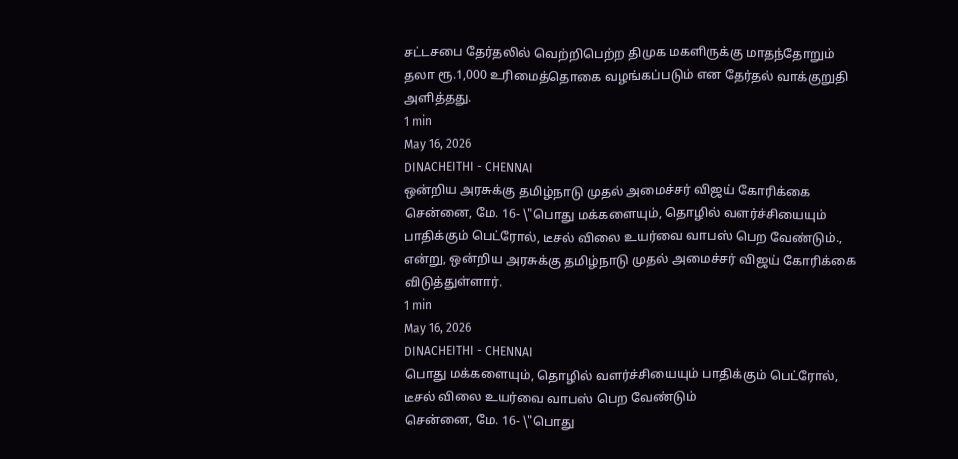சட்டசபை தேர்தலில் வெற்றிபெற்ற திமுக மகளிருக்கு மாதந்தோறும் தலா ரூ.1,000 உரிமைத்தொகை வழங்கப்படும் என தேர்தல் வாக்குறுதி அளித்தது.
1 min
May 16, 2026
DINACHEITHI - CHENNAI
ஒன்றிய அரசுக்கு தமிழ்நாடு முதல் அமைச்சர் விஜய் கோரிக்கை
சென்னை, மே. 16- \"பொது மக்களையும், தொழில் வளர்ச்சியையும் பாதிக்கும் பெட்ரோல், டீசல் விலை உயர்வை வாபஸ் பெற வேண்டும்., என்று, ஒன்றிய அரசுக்கு தமிழ்நாடு முதல் அமைச்சர் விஜய் கோரிக்கை விடுத்துள்ளார்.
1 min
May 16, 2026
DINACHEITHI - CHENNAI
பொது மக்களையும், தொழில் வளர்ச்சியையும் பாதிக்கும் பெட்ரோல், டீசல் விலை உயர்வை வாபஸ் பெற வேண்டும்
சென்னை, மே. 16- \"பொது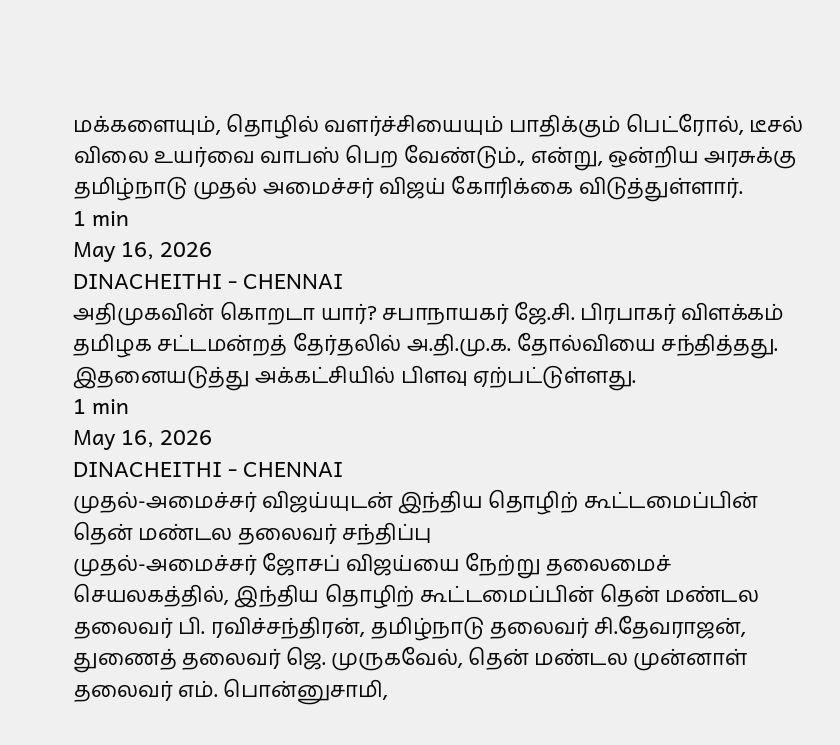மக்களையும், தொழில் வளர்ச்சியையும் பாதிக்கும் பெட்ரோல், டீசல் விலை உயர்வை வாபஸ் பெற வேண்டும்., என்று, ஒன்றிய அரசுக்கு தமிழ்நாடு முதல் அமைச்சர் விஜய் கோரிக்கை விடுத்துள்ளார்.
1 min
May 16, 2026
DINACHEITHI - CHENNAI
அதிமுகவின் கொறடா யார்? சபாநாயகர் ஜே.சி. பிரபாகர் விளக்கம்
தமிழக சட்டமன்றத் தேர்தலில் அ.தி.மு.க. தோல்வியை சந்தித்தது. இதனையடுத்து அக்கட்சியில் பிளவு ஏற்பட்டுள்ளது.
1 min
May 16, 2026
DINACHEITHI - CHENNAI
முதல்-அமைச்சர் விஜய்யுடன் இந்திய தொழிற் கூட்டமைப்பின் தென் மண்டல தலைவர் சந்திப்பு
முதல்-அமைச்சர் ஜோசப் விஜய்யை நேற்று தலைமைச் செயலகத்தில், இந்திய தொழிற் கூட்டமைப்பின் தென் மண்டல தலைவர் பி. ரவிச்சந்திரன், தமிழ்நாடு தலைவர் சி.தேவராஜன், துணைத் தலைவர் ஜெ. முருகவேல், தென் மண்டல முன்னாள் தலைவர் எம். பொன்னுசாமி,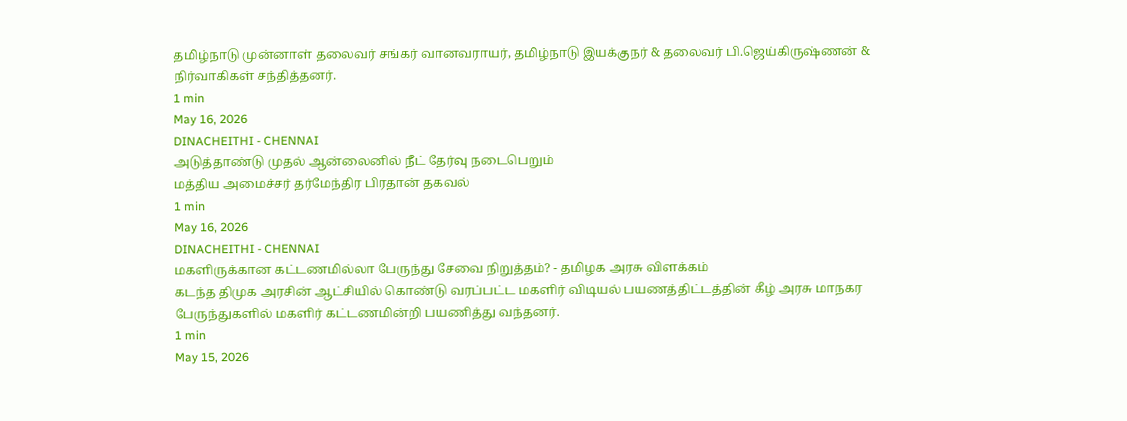தமிழ்நாடு முன்னாள் தலைவர் சங்கர் வானவராயர், தமிழ்நாடு இயக்குநர் & தலைவர் பி.ஜெய்கிருஷ்ணன் & நிர்வாகிகள் சந்தித்தனர்.
1 min
May 16, 2026
DINACHEITHI - CHENNAI
அடுத்தாண்டு முதல் ஆன்லைனில் நீட் தேர்வு நடைபெறும்
மத்திய அமைச்சர் தர்மேந்திர பிரதான் தகவல்
1 min
May 16, 2026
DINACHEITHI - CHENNAI
மகளிருக்கான கட்டணமில்லா பேருந்து சேவை நிறுத்தம்? - தமிழக அரசு விளக்கம்
கடந்த திமுக அரசின் ஆட்சியில் கொண்டு வரப்பட்ட மகளிர் விடியல் பயணத்திட்டத்தின் கீழ் அரசு மாநகர பேருந்துகளில் மகளிர் கட்டணமின்றி பயணித்து வந்தனர்.
1 min
May 15, 2026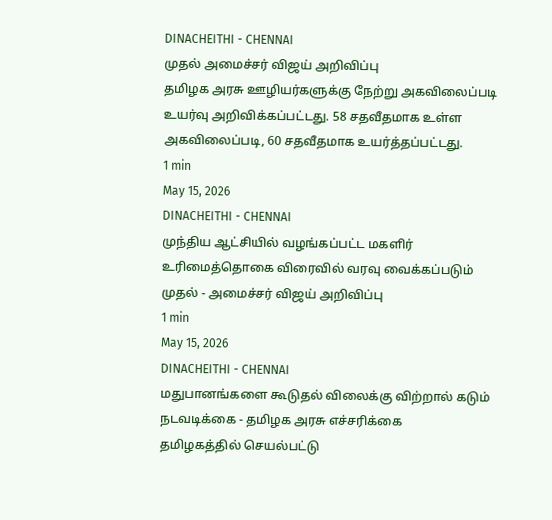DINACHEITHI - CHENNAI
முதல் அமைச்சர் விஜய் அறிவிப்பு
தமிழக அரசு ஊழியர்களுக்கு நேற்று அகவிலைப்படி உயர்வு அறிவிக்கப்பட்டது. 58 சதவீதமாக உள்ள அகவிலைப்படி, 60 சதவீதமாக உயர்த்தப்பட்டது.
1 min
May 15, 2026
DINACHEITHI - CHENNAI
முந்திய ஆட்சியில் வழங்கப்பட்ட மகளிர் உரிமைத்தொகை விரைவில் வரவு வைக்கப்படும்
முதல் - அமைச்சர் விஜய் அறிவிப்பு
1 min
May 15, 2026
DINACHEITHI - CHENNAI
மதுபானங்களை கூடுதல் விலைக்கு விற்றால் கடும் நடவடிக்கை - தமிழக அரசு எச்சரிக்கை
தமிழகத்தில் செயல்பட்டு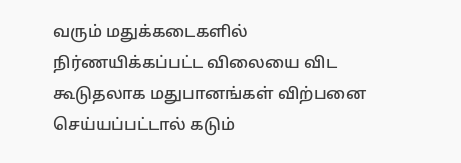வரும் மதுக்கடைகளில் நிர்ணயிக்கப்பட்ட விலையை விட கூடுதலாக மதுபானங்கள் விற்பனை செய்யப்பட்டால் கடும்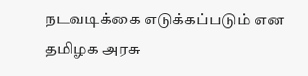நடவடிக்கை எடுக்கப்படும் என தமிழக அரசு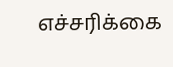எச்சரிக்கை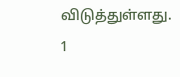விடுத்துள்ளது.
1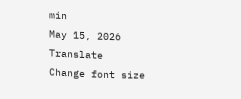min
May 15, 2026
Translate
Change font size